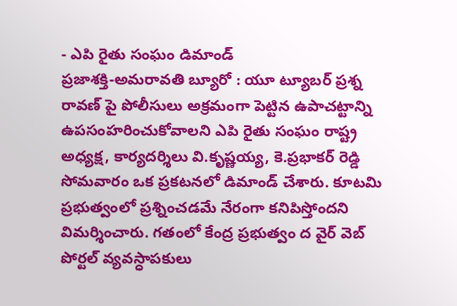- ఎపి రైతు సంఘం డిమాండ్
ప్రజాశక్తి-అమరావతి బ్యూరో : యూ ట్యూబర్ ప్రశ్న రావణ్ పై పోలీసులు అక్రమంగా పెట్టిన ఉపాచట్టాన్ని ఉపసంహరించుకోవాలని ఎపి రైతు సంఘం రాష్ట్ర అధ్యక్ష, కార్యదర్శిలు వి.కృష్ణయ్య, కె.ప్రభాకర్ రెడ్డి సోమవారం ఒక ప్రకటనలో డిమాండ్ చేశారు. కూటమి ప్రభుత్వంలో ప్రశ్నించడమే నేరంగా కనిపిస్తోందని విమర్శించారు. గతంలో కేంద్ర ప్రభుత్వం ద వైర్ వెబ్ పోర్టల్ వ్యవస్ధాపకులు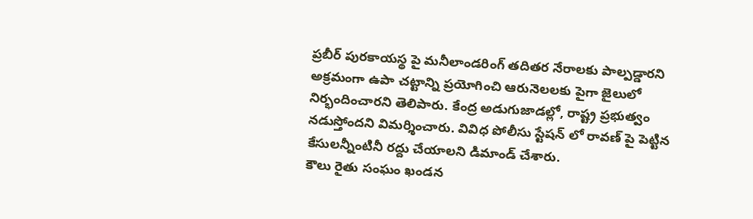ప్రబీర్ పురకాయస్థ పై మనీలాండరింగ్ తదితర నేరాలకు పాల్పడ్డారని అక్రమంగా ఉపా చట్టాన్ని ప్రయోగించి ఆరునెలలకు పైగా జైలులో నిర్భందించారని తెలిపారు. కేంద్ర అడుగుజాడల్లో, రాష్ట్ర ప్రభుత్వం నడుస్తోందని విమర్శించారు. వివిధ పోలీసు స్టేషన్ లో రావణ్ పై పెట్టిన కేసులన్నీంటినీ రద్దు చేయాలని డిమాండ్ చేశారు.
కౌలు రైతు సంఘం ఖండన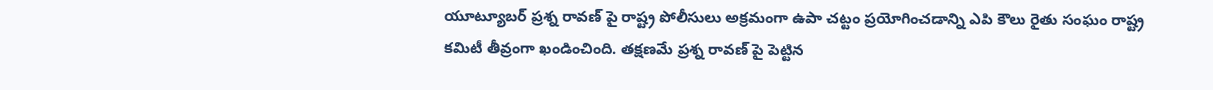యూట్యూబర్ ప్రశ్న రావణ్ పై రాష్ట్ర పోలీసులు అక్రమంగా ఉపా చట్టం ప్రయోగించడాన్ని ఎపి కౌలు రైతు సంఘం రాష్ట్ర కమిటీ తీవ్రంగా ఖండించింది. తక్షణమే ప్రశ్న రావణ్ పై పెట్టిన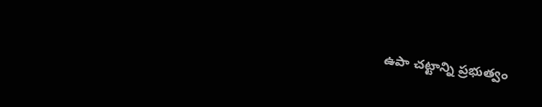ఉపా చట్టాన్ని ప్రభుత్వం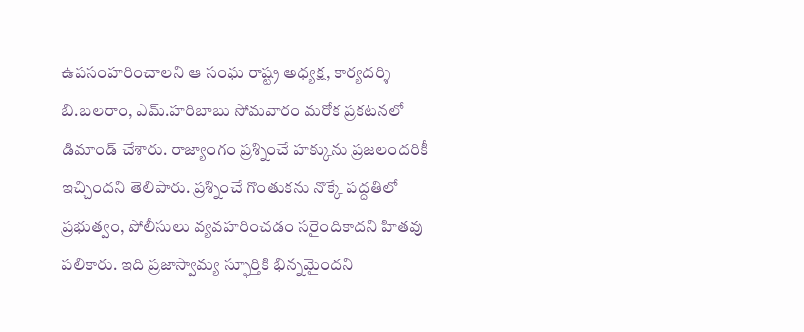ఉపసంహరించాలని ఆ సంఘ రాష్ట్ర అధ్యక్ష, కార్యదర్శి బి.బలరాం, ఎమ్.హరిబాబు సోమవారం మరోక ప్రకటనలో డిమాండ్ చేశారు. రాజ్యాంగం ప్రశ్నించే హక్కును ప్రజలందరికీ ఇచ్చిందని తెలిపారు. ప్రశ్నించే గొంతుకను నొక్కే పద్దతిలో ప్రభుత్వం, పోలీసులు వ్యవహరించడం సరైందికాదని హితవు పలికారు. ఇది ప్రజాస్వామ్య స్ఫూర్తికి భిన్నమైందని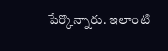పేర్కొన్నారు. ఇలాంటి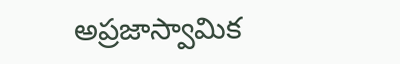అప్రజాస్వామిక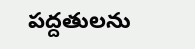పద్దతులను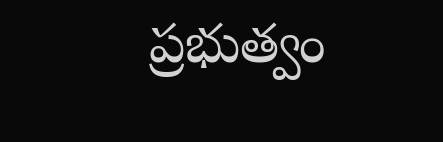ప్రభుత్వం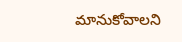మానుకోవాలని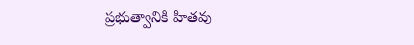ప్రభుత్వానికి హితవు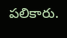పలికారు.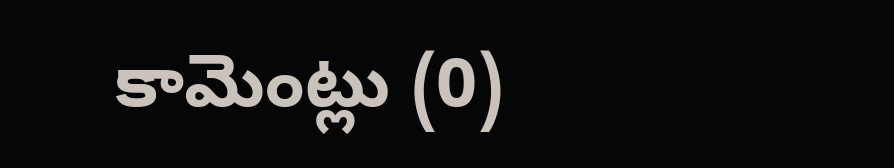కామెంట్లు (0)